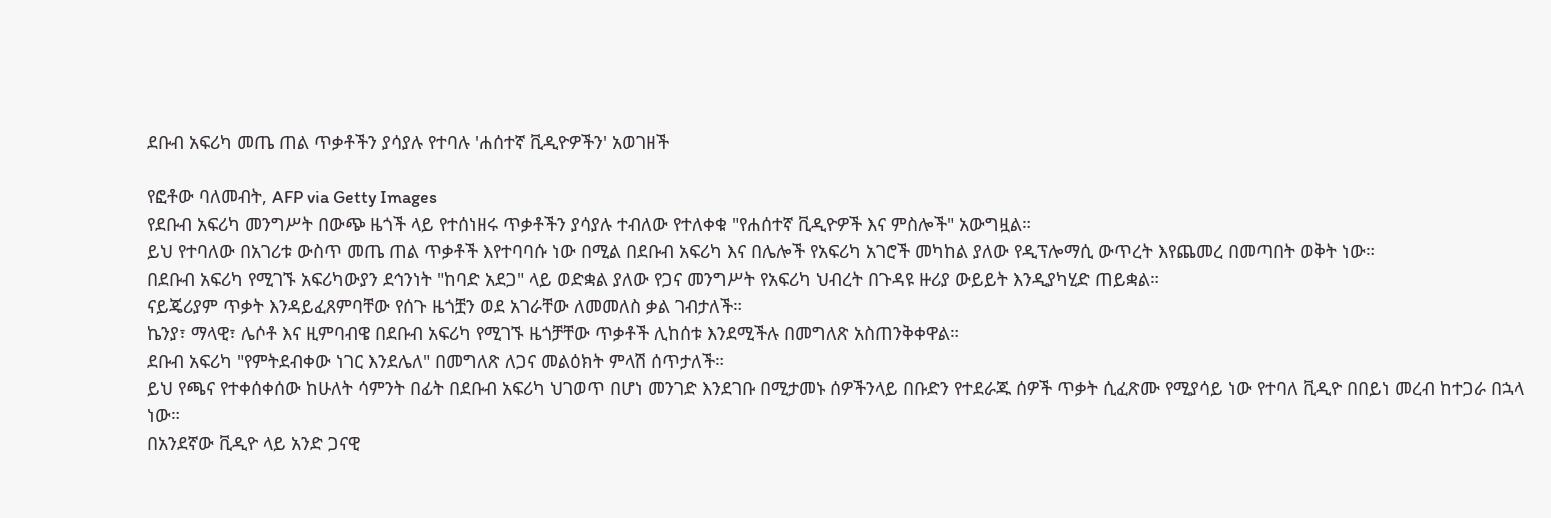ደቡብ አፍሪካ መጤ ጠል ጥቃቶችን ያሳያሉ የተባሉ 'ሐሰተኛ ቪዲዮዎችን' አወገዘች

የፎቶው ባለመብት, AFP via Getty Images
የደቡብ አፍሪካ መንግሥት በውጭ ዜጎች ላይ የተሰነዘሩ ጥቃቶችን ያሳያሉ ተብለው የተለቀቁ "የሐሰተኛ ቪዲዮዎች እና ምስሎች" አውግዟል።
ይህ የተባለው በአገሪቱ ውስጥ መጤ ጠል ጥቃቶች እየተባባሱ ነው በሚል በደቡብ አፍሪካ እና በሌሎች የአፍሪካ አገሮች መካከል ያለው የዲፕሎማሲ ውጥረት እየጨመረ በመጣበት ወቅት ነው።
በደቡብ አፍሪካ የሚገኙ አፍሪካውያን ደኅንነት "ከባድ አደጋ" ላይ ወድቋል ያለው የጋና መንግሥት የአፍሪካ ህብረት በጉዳዩ ዙሪያ ውይይት እንዲያካሂድ ጠይቋል።
ናይጄሪያም ጥቃት እንዳይፈጸምባቸው የሰጉ ዜጎቿን ወደ አገራቸው ለመመለስ ቃል ገብታለች።
ኬንያ፣ ማላዊ፣ ሌሶቶ እና ዚምባብዌ በደቡብ አፍሪካ የሚገኙ ዜጎቻቸው ጥቃቶች ሊከሰቱ እንደሚችሉ በመግለጽ አስጠንቅቀዋል።
ደቡብ አፍሪካ "የምትደብቀው ነገር እንደሌለ" በመግለጽ ለጋና መልዕክት ምላሽ ሰጥታለች።
ይህ የጫና የተቀሰቀሰው ከሁለት ሳምንት በፊት በደቡብ አፍሪካ ህገወጥ በሆነ መንገድ እንደገቡ በሚታመኑ ሰዎችንላይ በቡድን የተደራጁ ሰዎች ጥቃት ሲፈጽሙ የሚያሳይ ነው የተባለ ቪዲዮ በበይነ መረብ ከተጋራ በኋላ ነው።
በአንደኛው ቪዲዮ ላይ አንድ ጋናዊ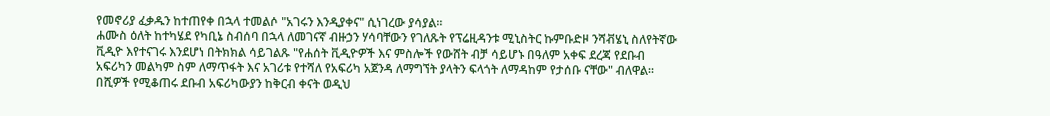የመኖሪያ ፈቃዱን ከተጠየቀ በኋላ ተመልሶ "አገሩን እንዲያቀና" ሲነገረው ያሳያል።
ሐሙስ ዕለት ከተካሄደ የካቢኔ ስብሰባ በኋላ ለመገናኛ ብዙኃን ሃሳባቸውን የገለጹት የፕሬዚዳንቱ ሚኒስትር ኩምቡድዞ ንሻቭሄኒ ስለየትኛው ቪዲዮ እየተናገሩ እንደሆነ በትክክል ሳይገልጹ "የሐሰት ቪዲዮዎች እና ምስሎች የውሸት ብቻ ሳይሆኑ በዓለም አቀፍ ደረጃ የደቡብ አፍሪካን መልካም ስም ለማጥፋት እና አገሪቱ የተሻለ የአፍሪካ አጀንዳ ለማግኘት ያላትን ፍላጎት ለማዳከም የታሰቡ ናቸው" ብለዋል።
በሺዎች የሚቆጠሩ ደቡብ አፍሪካውያን ከቅርብ ቀናት ወዲህ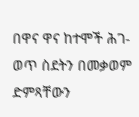በዋና ዋና ከተሞች ሕገ-ወጥ ስደትን በመቃወም ድምጻቸውን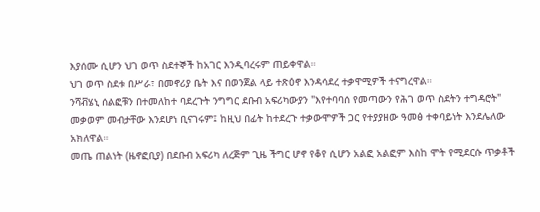እያሰሙ ሲሆን ህገ ወጥ ስደተኞች ከአገር እንዲባረሩም ጠይቀዋል።
ህገ ወጥ ስደቱ በሥራ፣ በመኖሪያ ቤት እና በወንጀል ላይ ተጽዕኖ እንዳሳደረ ተቃዋሚዎች ተናግረዋል።
ንሻቭሄኒ ሰልፎቹን በተመለከተ ባደረጉት ንግግር ደቡብ አፍሪካውያን "እየተባባሰ የመጣውን የሕገ ወጥ ስደትን ተግዳሮት" መቃወም መብታቸው እንደሆነ ቢናገሩም፤ ከዚህ በፊት ከተደረጉ ተቃውሞዎች ጋር የተያያዘው ዓመፅ ተቀባይነት እንደሌለው አክለዋል።
መጤ ጠልነት (ዜኖፎቢያ) በደቡብ አፍሪካ ለረጅም ጊዜ ችግር ሆኖ የቆየ ሲሆን አልፎ አልፎም እስከ ሞት የሚደርሱ ጥቃቶች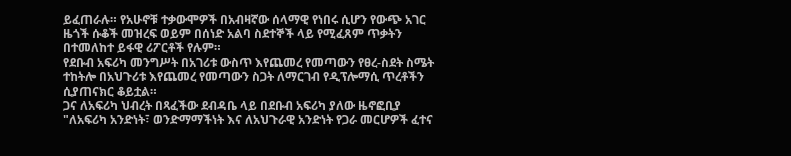ይፈጠራሉ። የአሁኖቹ ተቃውሞዎች በአብዛኛው ሰላማዊ የነበሩ ሲሆን የውጭ አገር ዜጎች ሱቆች መዝረፍ ወይም በሰነድ አልባ ስደተኞች ላይ የሚፈጸም ጥቃትን በተመለከተ ይፋዊ ሪፖርቶች የሉም።
የደቡብ አፍሪካ መንግሥት በአገሪቱ ውስጥ እየጨመረ የመጣውን የፀረ-ስደት ስሜት ተከትሎ በአህጉሪቱ እየጨመረ የመጣውን ስጋት ለማርገብ የዲፕሎማሲ ጥረቶችን ሲያጠናክር ቆይቷል።
ጋና ለአፍሪካ ህብረት በጻፈችው ደብዳቤ ላይ በደቡብ አፍሪካ ያለው ዜኖፎቢያ "ለአፍሪካ አንድነት፣ ወንድማማችነት እና ለአህጉራዊ አንድነት የጋራ መርሆዎች ፈተና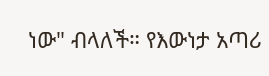ነው" ብላለች። የእውነታ አጣሪ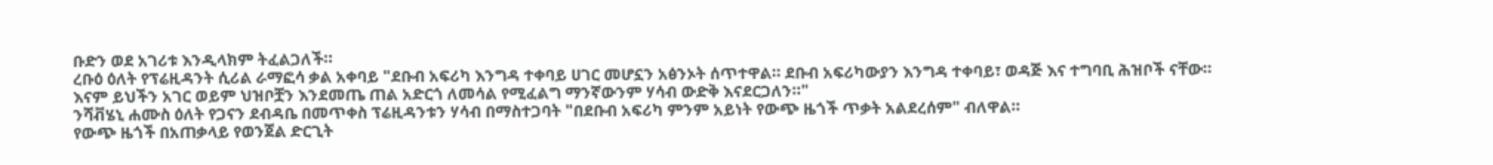ቡድን ወደ አገሪቱ እንዲላክም ትፈልጋለች።
ረቡዕ ዕለት የፕሬዚዳንት ሲሪል ራማፎሳ ቃል አቀባይ "ደቡብ አፍሪካ እንግዳ ተቀባይ ሀገር መሆኗን አፅንኦት ሰጥተዋል። ደቡብ አፍሪካውያን እንግዳ ተቀባይ፣ ወዳጅ እና ተግባቢ ሕዝቦች ናቸው። እናም ይህችን አገር ወይም ህዝቦቿን እንደመጤ ጠል አድርጎ ለመሳል የሚፈልግ ማንኛውንም ሃሳብ ውድቅ እናደርጋለን።"
ንሻቭሄኒ ሐሙስ ዕለት የጋናን ደብዳቤ በመጥቀስ ፕሬዚዳንቱን ሃሳብ በማስተጋባት "በደቡብ አፍሪካ ምንም አይነት የውጭ ዜጎች ጥቃት አልደረሰም" ብለዋል።
የውጭ ዜጎች በአጠቃላይ የወንጀል ድርጊት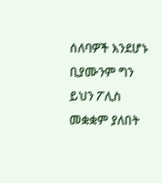ሰለባዎች እንደሆኑ ቢያሙንም ግን ይህን ፖሊስ መቋቋም ያለበት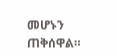መሆኑን ጠቅሰዋል።